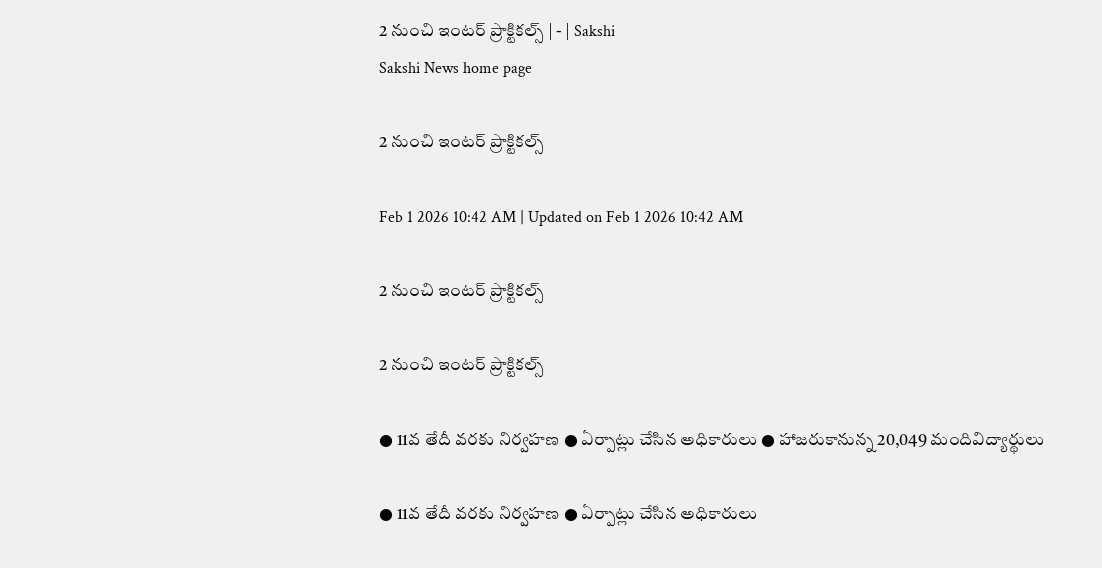2 నుంచి ఇంటర్‌ ప్రాక్టికల్స్‌ | - | Sakshi
Sakshi News home page

2 నుంచి ఇంటర్‌ ప్రాక్టికల్స్‌

Feb 1 2026 10:42 AM | Updated on Feb 1 2026 10:42 AM

2 నుంచి ఇంటర్‌ ప్రాక్టికల్స్‌

2 నుంచి ఇంటర్‌ ప్రాక్టికల్స్‌

● 11వ తేదీ వరకు నిర్వహణ ● ఏర్పాట్లు చేసిన అధికారులు ● హాజరుకానున్న 20,049 మందివిద్యార్థులు

● 11వ తేదీ వరకు నిర్వహణ ● ఏర్పాట్లు చేసిన అధికారులు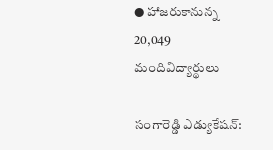● హాజరుకానున్న 20,049 మందివిద్యార్థులు

సంగారెడ్డి ఎడ్యుకేషన్‌: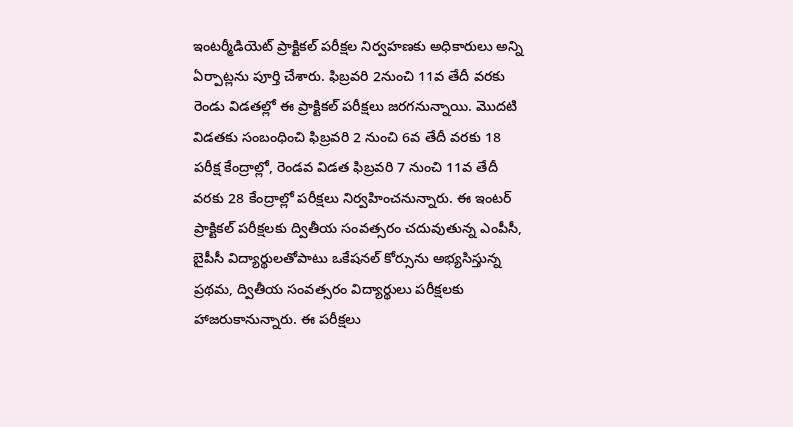ఇంటర్మీడియెట్‌ ప్రాక్టికల్‌ పరీక్షల నిర్వహణకు అధికారులు అన్ని ఏర్పాట్లను పూర్తి చేశారు. ఫిబ్రవరి 2నుంచి 11వ తేదీ వరకు రెండు విడతల్లో ఈ ప్రాక్టికల్‌ పరీక్షలు జరగనున్నాయి. మొదటి విడతకు సంబంధించి ఫిబ్రవరి 2 నుంచి 6వ తేదీ వరకు 18 పరీక్ష కేంద్రాల్లో, రెండవ విడత ఫిబ్రవరి 7 నుంచి 11వ తేదీ వరకు 28 కేంద్రాల్లో పరీక్షలు నిర్వహించనున్నారు. ఈ ఇంటర్‌ ప్రాక్టికల్‌ పరీక్షలకు ద్వితీయ సంవత్సరం చదువుతున్న ఎంపీసీ, బైపీసీ విద్యార్థులతోపాటు ఒకేషనల్‌ కోర్సును అభ్యసిస్తున్న ప్రథమ, ద్వితీయ సంవత్సరం విద్యార్థులు పరీక్షలకు హాజరుకానున్నారు. ఈ పరీక్షలు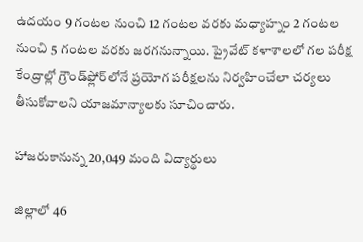ఉదయం 9 గంటల నుంచి 12 గంటల వరకు మధ్యాహ్నం 2 గంటల నుంచి 5 గంటల వరకు జరగనున్నాయి. ప్రైవేట్‌ కళాశాలలో గల పరీక్ష కేంద్రాల్లో గ్రౌండ్‌ఫ్లోర్‌లోనే ప్రయోగ పరీక్షలను నిర్వహించేలా చర్యలు తీసుకోవాలని యాజమాన్యాలకు సూచించారు.

హాజరుకానున్న 20,049 మంది విద్యార్థులు

జిల్లాలో 46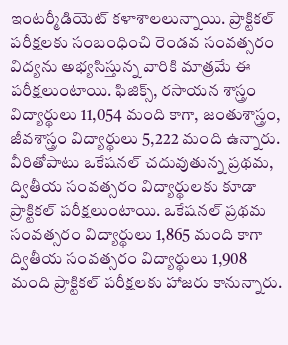ఇంటర్మీడియెట్‌ కళాశాలలున్నాయి. ప్రాక్టికల్‌ పరీక్షలకు సంబంధించి రెండవ సంవత్సరం విద్యను అభ్యసిస్తున్న వారికి మాత్రమే ఈ పరీక్షలుంటాయి. ఫిజిక్స్‌, రసాయన శాస్త్రం విద్యార్థులు 11,054 మంది కాగా, జంతుశాస్త్రం, జీవశాస్త్రం విద్యార్థులు 5,222 మంది ఉన్నారు. వీరితోపాటు ఒకేషనల్‌ చదువుతున్న ప్రథమ, ద్వితీయ సంవత్సరం విద్యార్థులకు కూడా ప్రాక్టికల్‌ పరీక్షలుంటాయి. ఒకేషనల్‌ ప్రథమ సంవత్సరం విద్యార్థులు 1,865 మంది కాగా ద్వితీయ సంవత్సరం విద్యార్థులు 1,908 మంది ప్రాక్టికల్‌ పరీక్షలకు హాజరు కానున్నారు.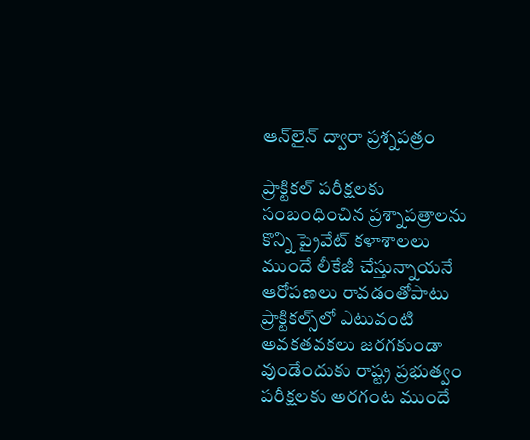ఆన్‌లైన్‌ ద్వారా ప్రశ్నపత్రం

ప్రాక్టికల్‌ పరీక్షలకు సంబంధించిన ప్రశ్నాపత్రాలను కొన్ని ప్రైవేట్‌ కళాశాలలు ముందే లీకేజీ చేస్తున్నాయనే ఆరోపణలు రావడంతోపాటు ప్రాక్టికల్స్‌లో ఎటువంటి అవకతవకలు జరగకుండా వుండేందుకు రాష్ట్ర ప్రభుత్వం పరీక్షలకు అరగంట ముందే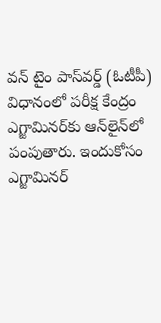వన్‌ టైం పాస్‌వర్డ్‌ (ఓటీపీ) విధానంలో పరీక్ష కేంద్రం ఎగ్జామినర్‌కు ఆన్‌లైన్‌లో పంపుతారు. ఇందుకోసం ఎగ్జామినర్‌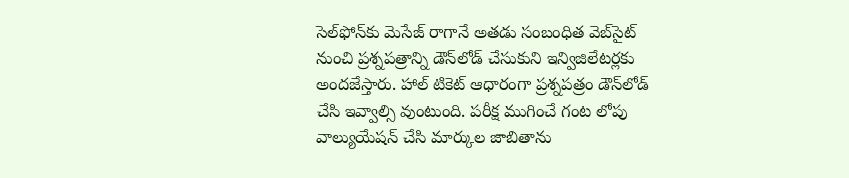సెల్‌ఫోన్‌కు మెసేజ్‌ రాగానే అతడు సంబంధిత వెబ్‌సైట్‌ నుంచి ప్రశ్నపత్రాన్ని డౌన్‌లోడ్‌ చేసుకుని ఇన్విజిలేటర్లకు అందజేస్తారు. హాల్‌ టికెట్‌ ఆధారంగా ప్రశ్నపత్రం డౌన్‌లోడ్‌ చేసి ఇవ్వాల్సి వుంటుంది. పరీక్ష ముగించే గంట లోపు వాల్యుయేషన్‌ చేసి మార్కుల జాబితాను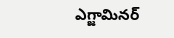ఎగ్జామినర్‌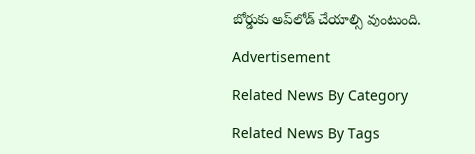బోర్డుకు అప్‌లోడ్‌ చేయాల్సి వుంటుంది.

Advertisement

Related News By Category

Related News By Tags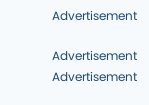Advertisement

Advertisement
Advertisement